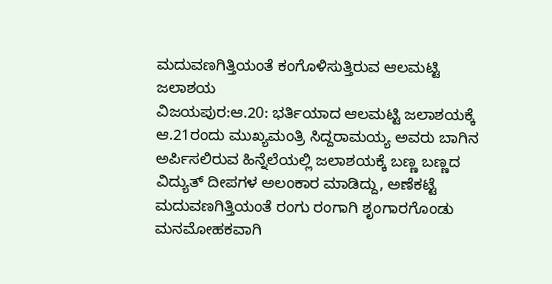ಮದುವಣಗಿತ್ತಿಯಂತೆ ಕಂಗೊಳಿಸುತ್ತಿರುವ ಆಲಮಟ್ಟಿ ಜಲಾಶಯ
ವಿಜಯಪುರ:ಆ.20: ಭರ್ತಿಯಾದ ಆಲಮಟ್ಟಿ ಜಲಾಶಯಕ್ಕೆ ಆ.21ರಂದು ಮುಖ್ಯಮಂತ್ರಿ ಸಿದ್ದರಾಮಯ್ಯ ಅವರು ಬಾಗಿನ ಅರ್ಪಿಸಲಿರುವ ಹಿನ್ನೆಲೆಯಲ್ಲಿ ಜಲಾಶಯಕ್ಕೆ ಬಣ್ಣ ಬಣ್ಣದ ವಿದ್ಯುತ್ ದೀಪಗಳ ಅಲಂಕಾರ ಮಾಡಿದ್ದು, ಅಣೆಕಟ್ಟೆ ಮದುವಣಗಿತ್ತಿಯಂತೆ ರಂಗು ರಂಗಾಗಿ ಶೃಂಗಾರಗೊಂಡು ಮನಮೋಹಕವಾಗಿ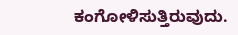ಕಂಗೋಳಿಸುತ್ತಿರುವುದು.